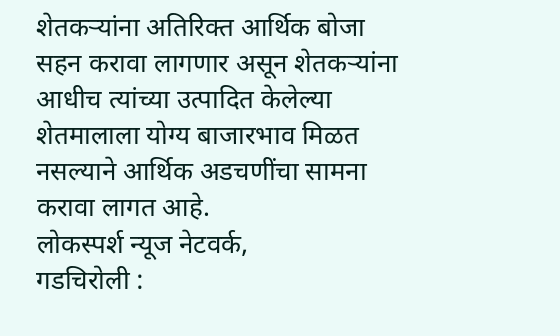शेतकऱ्यांना अतिरिक्त आर्थिक बोजा सहन करावा लागणार असून शेतकऱ्यांना आधीच त्यांच्या उत्पादित केलेल्या शेतमालाला योग्य बाजारभाव मिळत नसल्याने आर्थिक अडचणींचा सामना करावा लागत आहे.
लोकस्पर्श न्यूज नेटवर्क,
गडचिरोली :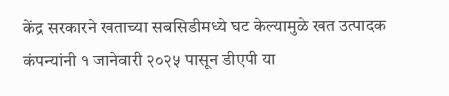केंद्र सरकारने खताच्या सबसिडीमध्ये घट केल्यामुळे खत उत्पादक कंपन्यांनी १ जानेवारी २०२५ पासून डीएपी या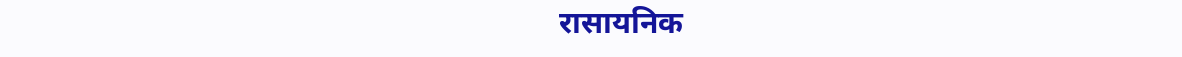रासायनिक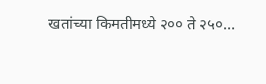खतांच्या किमतीमध्ये २०० ते २५०…